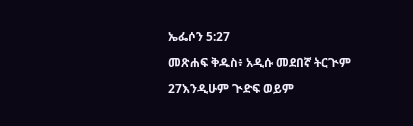ኤፌሶን 5:27

መጽሐፍ ቅዱስ፥ አዲሱ መደበኛ ትርጒም

27እንዲሁም ጒድፍ ወይም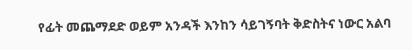የፊት መጨማደድ ወይም አንዳች እንከን ሳይገኝባት ቅድስትና ነውር አልባ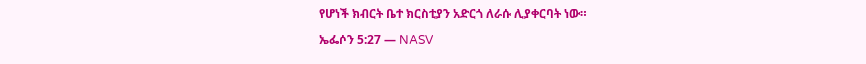የሆነች ክብርት ቤተ ክርስቲያን አድርጎ ለራሱ ሊያቀርባት ነው።

ኤፌሶን 5:27 — NASV